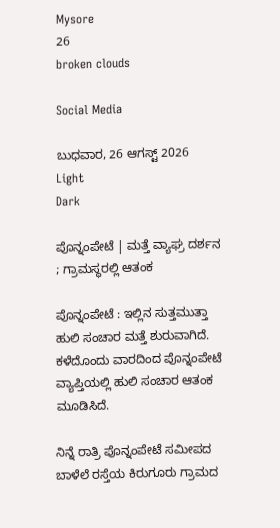Mysore
26
broken clouds

Social Media

ಬುಧವಾರ, 26 ಆಗಸ್ಟ್ 2026
Light
Dark

ಪೊನ್ನಂಪೇಟೆ | ಮತ್ತೆ ವ್ಯಾಘ್ರ ದರ್ಶನ ; ಗ್ರಾಮಸ್ಥರಲ್ಲಿ ಆತಂಕ

ಪೊನ್ನಂಪೇಟೆ : ಇಲ್ಲಿನ ಸುತ್ತಮುತ್ತಾ ಹುಲಿ ಸಂಚಾರ ಮತ್ತೆ ಶುರುವಾಗಿದೆ. ಕಳೆದೊಂದು ವಾರದಿಂದ ಪೊನ್ನಂಪೇಟೆ ವ್ಯಾಪ್ತಿಯಲ್ಲಿ ಹುಲಿ ಸಂಚಾರ ಆತಂಕ ಮೂಡಿಸಿದೆ.

ನಿನ್ನೆ ರಾತ್ರಿ ಪೊನ್ನಂಪೇಟೆ ಸಮೀಪದ ಬಾಳೆಲೆ ರಸ್ತೆಯ ಕಿರುಗೂರು ಗ್ರಾಮದ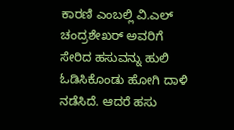ಕಾರಣಿ ಎಂಬಲ್ಲಿ ವಿ.ಎಲ್ ಚಂದ್ರಶೇಖರ್ ಅವರಿಗೆ ಸೇರಿದ ಹಸುವನ್ನು ಹುಲಿ ಓಡಿಸಿಕೊಂಡು ಹೋಗಿ ದಾಳಿ ನಡೆಸಿದೆ. ಆದರೆ ಹಸು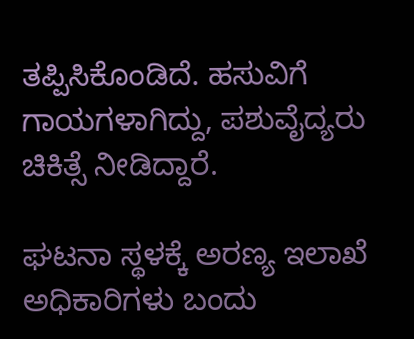ತಪ್ಪಿಸಿಕೊಂಡಿದೆ. ಹಸುವಿಗೆ ಗಾಯಗಳಾಗಿದ್ದು, ಪಶುವೈದ್ಯರು ಚಿಕಿತ್ಸೆ ನೀಡಿದ್ದಾರೆ.

ಘಟನಾ ಸ್ಥಳಕ್ಕೆ ಅರಣ್ಯ ಇಲಾಖೆ ಅಧಿಕಾರಿಗಳು ಬಂದು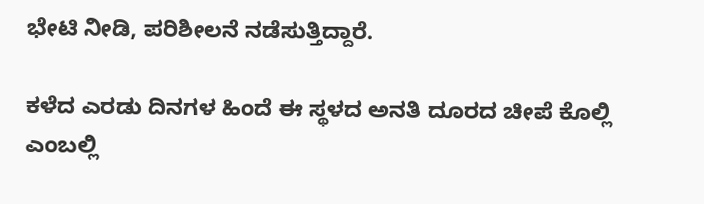ಭೇಟಿ ನೀಡಿ, ಪರಿಶೀಲನೆ ನಡೆಸುತ್ತಿದ್ದಾರೆ.

ಕಳೆದ ಎರಡು ದಿನಗಳ ಹಿಂದೆ ಈ ಸ್ಥಳದ ಅನತಿ ದೂರದ ಚೀಪೆ ಕೊಲ್ಲಿ ಎಂಬಲ್ಲಿ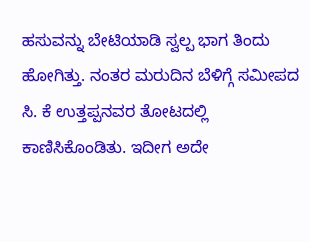ಹಸುವನ್ನು ಬೇಟಿಯಾಡಿ ಸ್ವಲ್ಪ ಭಾಗ ತಿಂದು ಹೋಗಿತ್ತು. ನಂತರ ಮರುದಿನ ಬೆಳಿಗ್ಗೆ ಸಮೀಪದ ಸಿ. ಕೆ ಉತ್ತಪ್ಪನವರ ತೋಟದಲ್ಲಿ ಕಾಣಿಸಿಕೊಂಡಿತು. ಇದೀಗ ಅದೇ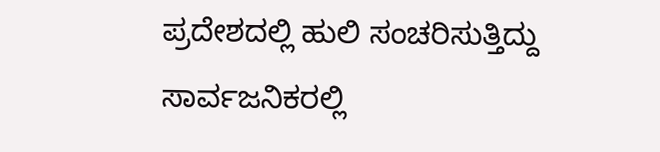ಪ್ರದೇಶದಲ್ಲಿ ಹುಲಿ ಸಂಚರಿಸುತ್ತಿದ್ದು ಸಾರ್ವಜನಿಕರಲ್ಲಿ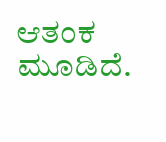ಆತಂಕ ಮೂಡಿದೆ.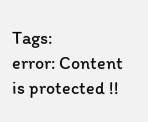Tags:
error: Content is protected !!